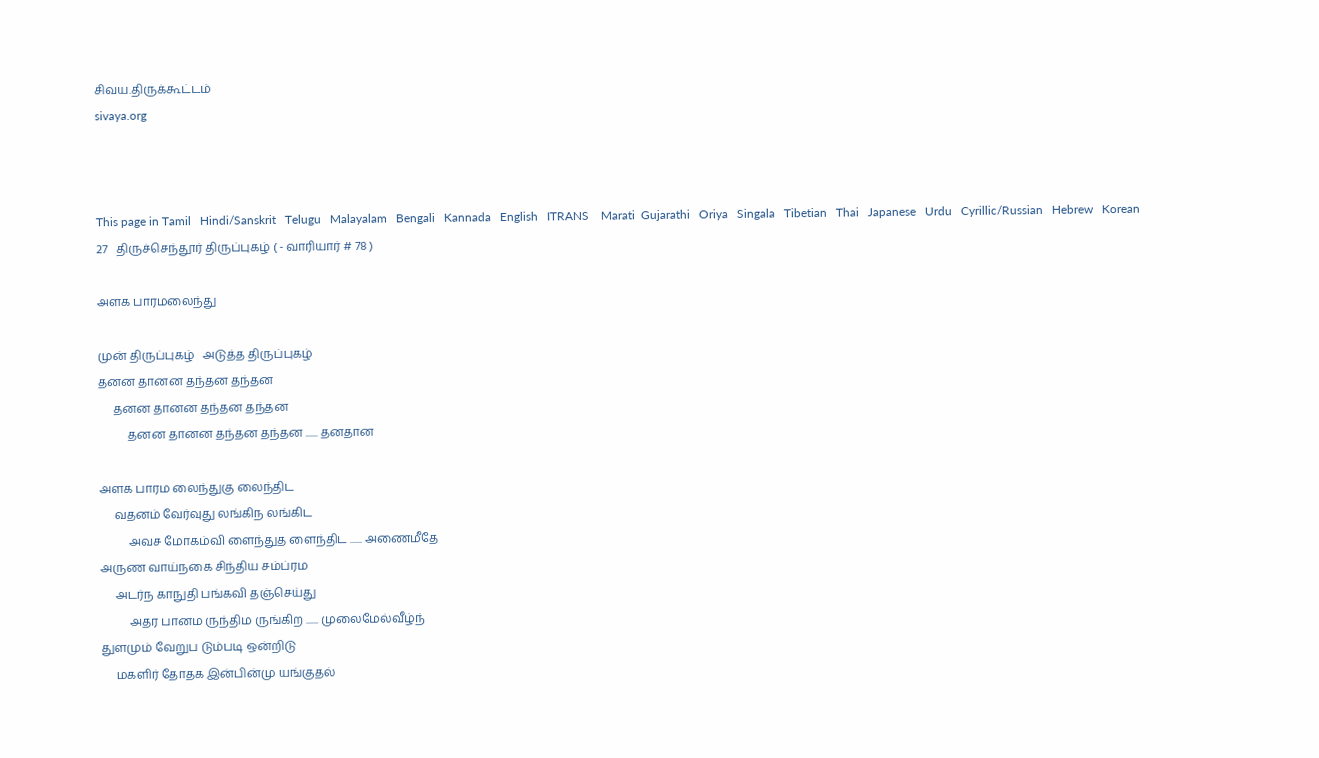சிவய.திருக்கூட்டம்
sivaya.org



This page in Tamil   Hindi/Sanskrit   Telugu   Malayalam   Bengali   Kannada   English   ITRANS    Marati  Gujarathi   Oriya   Singala   Tibetian   Thai   Japanese   Urdu   Cyrillic/Russian   Hebrew   Korean
27   திருச்செந்தூர் திருப்புகழ் ( - வாரியார் # 78 )

அளக பாரமலைந்து

முன் திருப்புகழ்   அடுத்த திருப்புகழ்
தனன தானன தந்தன தந்தன
     தனன தானன தந்தன தந்தன
          தனன தானன தந்தன தந்தன ...... தனதான

அளக பாரம லைந்துகு லைந்திட
     வதனம் வேர்வுது லங்கிந லங்கிட
          அவச மோகம்வி ளைந்துத ளைந்திட ...... அணைமீதே
அருண வாய்நகை சிந்திய சம்ப்ரம
     அடர்ந காநுதி பங்கவி தஞ்செய்து
          அதர பானம ருந்திம ருங்கிற ...... முலைமேல்வீழ்ந்
துளமும் வேறுப டும்படி ஒன்றிடு
     மகளிர் தோதக இன்பின்மு யங்குதல்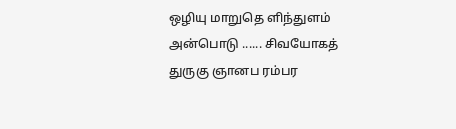ஒழியு மாறுதெ ளிந்துளம் அன்பொடு ...... சிவயோகத்
துருகு ஞானப ரம்பர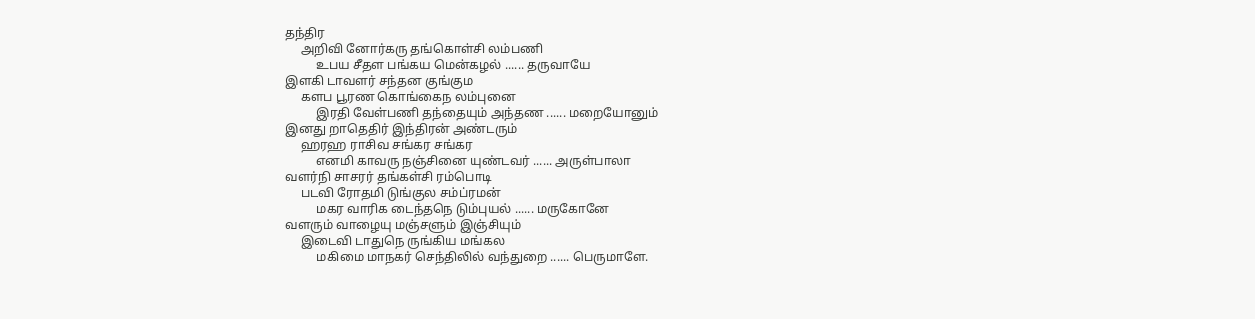தந்திர
     அறிவி னோர்கரு தங்கொள்சி லம்பணி
          உபய சீதள பங்கய மென்கழல் ...... தருவாயே
இளகி டாவளர் சந்தன குங்கும
     களப பூரண கொங்கைந லம்புனை
          இரதி வேள்பணி தந்தையும் அந்தண ...... மறையோனும்
இனது றாதெதிர் இந்திரன் அண்டரும்
     ஹரஹ ராசிவ சங்கர சங்கர
          எனமி காவரு நஞ்சினை யுண்டவர் ...... அருள்பாலா
வளர்நி சாசரர் தங்கள்சி ரம்பொடி
     படவி ரோதமி டுங்குல சம்ப்ரமன்
          மகர வாரிக டைந்தநெ டும்புயல் ...... மருகோனே
வளரும் வாழையு மஞ்சளும் இஞ்சியும்
     இடைவி டாதுநெ ருங்கிய மங்கல
          மகிமை மாநகர் செந்திலில் வந்துறை ...... பெருமாளே.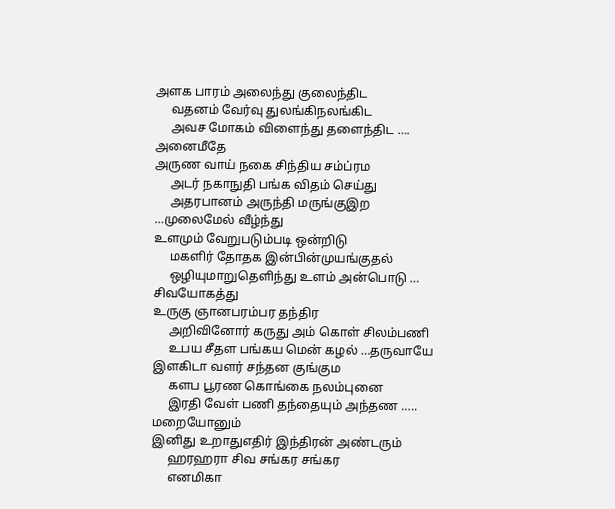அளக பாரம் அலைந்து குலைந்திட
     வதனம் வேர்வு துலங்கிநலங்கிட
     அவச மோகம் விளைந்து தளைந்திட …. அனைமீதே
அருண வாய் நகை சிந்திய சம்ப்ரம
     அடர் நகாநுதி பங்க விதம் செய்து
     அதரபானம் அருந்தி மருங்குஇற …முலைமேல் வீழ்ந்து
உளமும் வேறுபடும்படி ஒன்றிடு
     மகளிர் தோதக இன்பின்முயங்குதல்
     ஒழியுமாறுதெளிந்து உளம் அன்பொடு … சிவயோகத்து
உருகு ஞானபரம்பர தந்திர
     அறிவினோர் கருது அம் கொள் சிலம்பணி
     உபய சீதள பங்கய மென் கழல் …தருவாயே
இளகிடா வளர் சந்தன குங்கும
     களப பூரண கொங்கை நலம்புனை
     இரதி வேள் பணி தந்தையும் அந்தண ….. மறையோனும்
இனிது உறாதுஎதிர் இந்திரன் அண்டரும்
     ஹரஹரா சிவ சங்கர சங்கர
     எனமிகா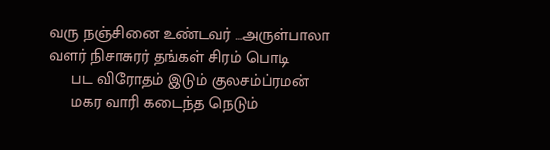வரு நஞ்சினை உண்டவர் …அருள்பாலா
வளர் நிசாசுரர் தங்கள் சிரம் பொடி
     பட விரோதம் இடும் குலசம்ப்ரமன்
     மகர வாரி கடைந்த நெடும்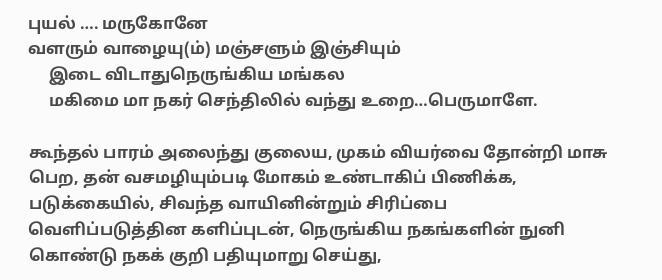புயல் …. மருகோனே
வளரும் வாழையு(ம்) மஞ்சளும் இஞ்சியும்
     இடை விடாதுநெருங்கிய மங்கல
     மகிமை மா நகர் செந்திலில் வந்து உறை…பெருமாளே.

கூந்தல் பாரம் அலைந்து குலைய, முகம் வியர்வை தோன்றி மாசு பெற, தன் வசமழியும்படி மோகம் உண்டாகிப் பிணிக்க, படுக்கையில், சிவந்த வாயினின்றும் சிரிப்பை வெளிப்படுத்தின களிப்புடன், நெருங்கிய நகங்களின் நுனி கொண்டு நகக் குறி பதியுமாறு செய்து,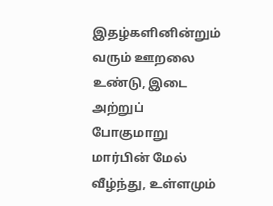இதழ்களினின்றும் வரும் ஊறலை உண்டு, இடை அற்றுப் போகுமாறு மார்பின் மேல் வீழ்ந்து, உள்ளமும்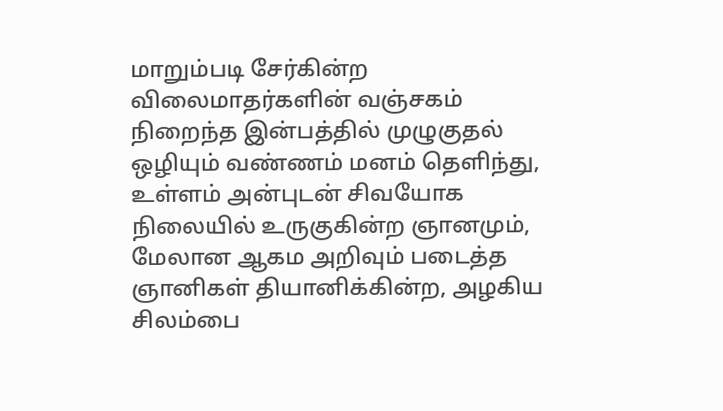மாறும்படி சேர்கின்ற விலைமாதர்களின் வஞ்சகம் நிறைந்த இன்பத்தில் முழுகுதல் ஒழியும் வண்ணம் மனம் தெளிந்து, உள்ளம் அன்புடன் சிவயோக நிலையில் உருகுகின்ற ஞானமும், மேலான ஆகம அறிவும் படைத்த ஞானிகள் தியானிக்கின்ற, அழகிய சிலம்பை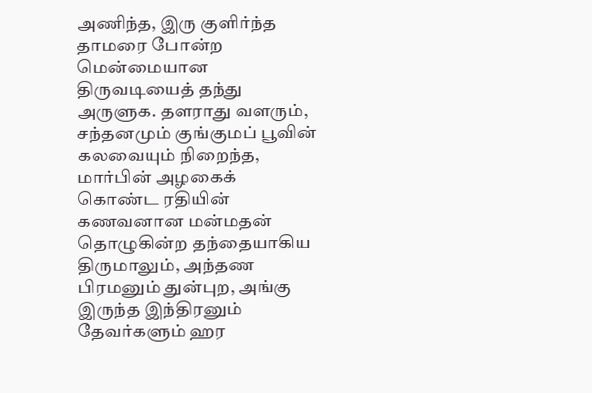அணிந்த, இரு குளிர்ந்த தாமரை போன்ற மென்மையான திருவடியைத் தந்து அருளுக. தளராது வளரும், சந்தனமும் குங்குமப் பூவின் கலவையும் நிறைந்த, மார்பின் அழகைக் கொண்ட ரதியின் கணவனான மன்மதன் தொழுகின்ற தந்தையாகிய திருமாலும், அந்தண பிரமனும் துன்புற, அங்கு இருந்த இந்திரனும் தேவர்களும் ஹர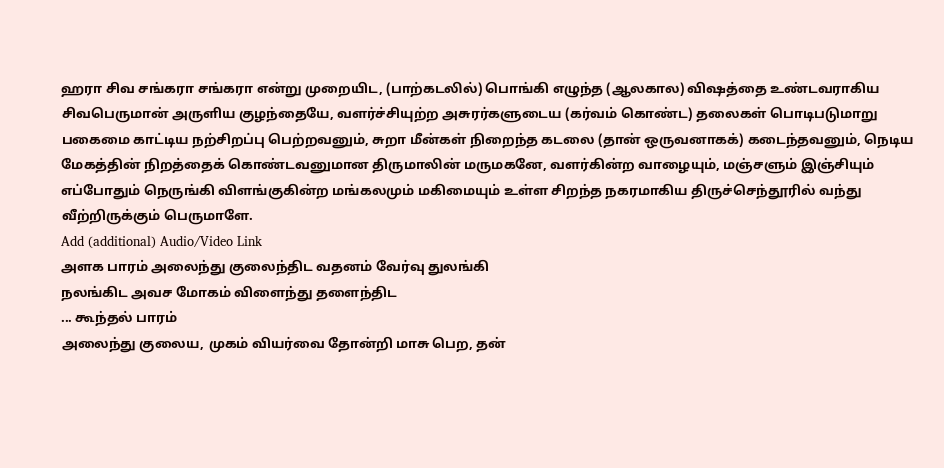ஹரா சிவ சங்கரா சங்கரா என்று முறையிட, (பாற்கடலில்) பொங்கி எழுந்த (ஆலகால) விஷத்தை உண்டவராகிய சிவபெருமான் அருளிய குழந்தையே, வளர்ச்சியுற்ற அசுரர்களுடைய (கர்வம் கொண்ட) தலைகள் பொடிபடுமாறு பகைமை காட்டிய நற்சிறப்பு பெற்றவனும், சுறா மீன்கள் நிறைந்த கடலை (தான் ஒருவனாகக்) கடைந்தவனும், நெடிய மேகத்தின் நிறத்தைக் கொண்டவனுமான திருமாலின் மருமகனே, வளர்கின்ற வாழையும், மஞ்சளும் இஞ்சியும் எப்போதும் நெருங்கி விளங்குகின்ற மங்கலமும் மகிமையும் உள்ள சிறந்த நகரமாகிய திருச்செந்தூரில் வந்து வீற்றிருக்கும் பெருமாளே.
Add (additional) Audio/Video Link
அளக பாரம் அலைந்து குலைந்திட வதனம் வேர்வு துலங்கி
நலங்கிட அவச மோகம் விளைந்து தளைந்திட
... கூந்தல் பாரம்
அலைந்து குலைய, முகம் வியர்வை தோன்றி மாசு பெற, தன்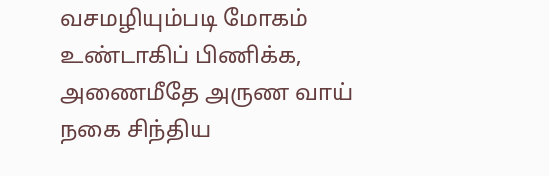வசமழியும்படி மோகம் உண்டாகிப் பிணிக்க,
அணைமீதே அருண வாய் நகை சிந்திய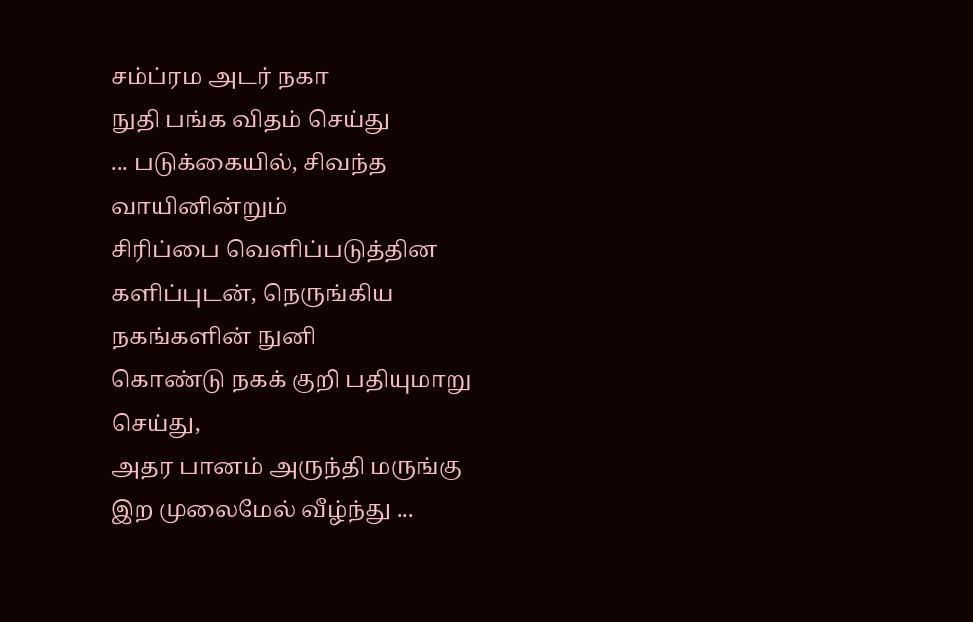சம்ப்ரம அடர் நகா
நுதி பங்க விதம் செய்து
... படுக்கையில், சிவந்த வாயினின்றும்
சிரிப்பை வெளிப்படுத்தின களிப்புடன், நெருங்கிய நகங்களின் நுனி
கொண்டு நகக் குறி பதியுமாறு செய்து,
அதர பானம் அருந்தி மருங்கு இற முலைமேல் வீழ்ந்து ...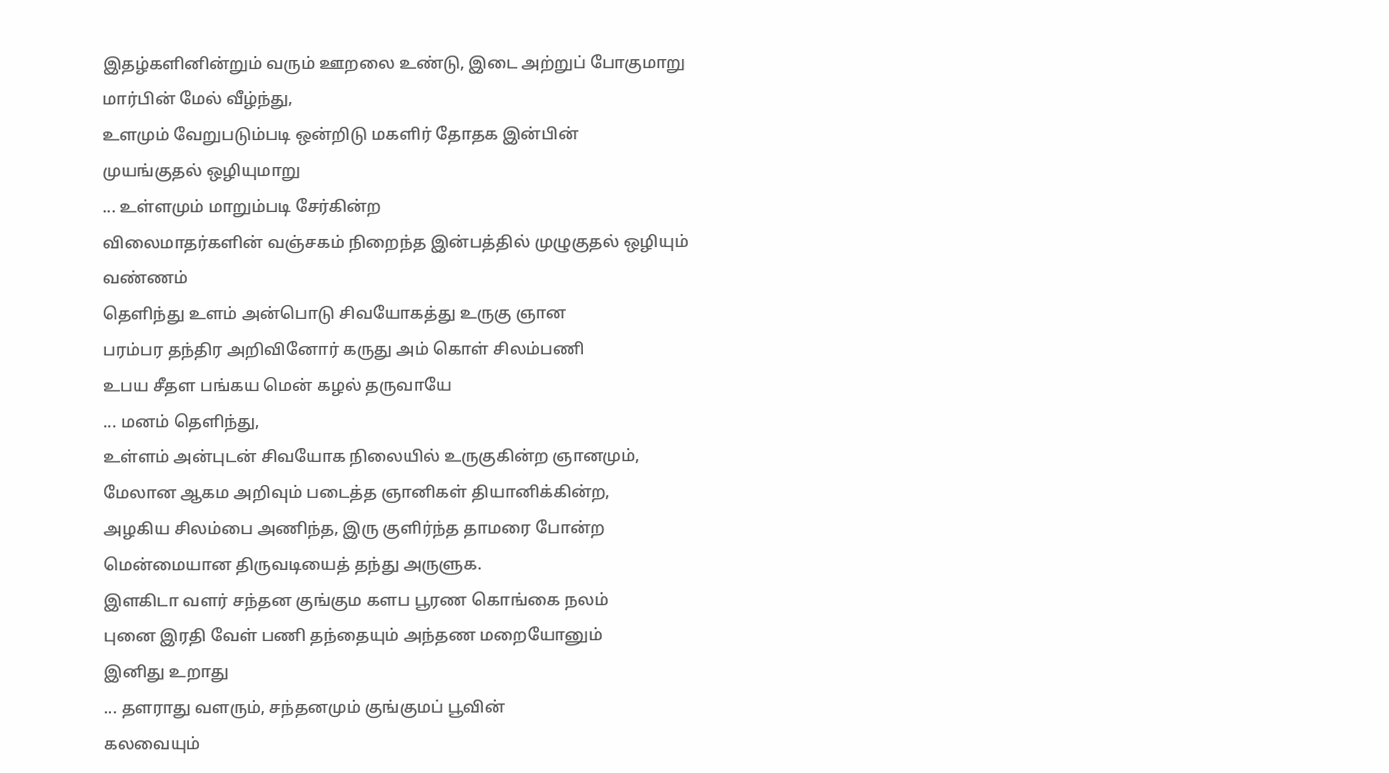இதழ்களினின்றும் வரும் ஊறலை உண்டு, இடை அற்றுப் போகுமாறு
மார்பின் மேல் வீழ்ந்து,
உளமும் வேறுபடும்படி ஒன்றிடு மகளிர் தோதக இன்பின்
முயங்குதல் ஒழியுமாறு
... உள்ளமும் மாறும்படி சேர்கின்ற
விலைமாதர்களின் வஞ்சகம் நிறைந்த இன்பத்தில் முழுகுதல் ஒழியும்
வண்ணம்
தெளிந்து உளம் அன்பொடு சிவயோகத்து உருகு ஞான
பரம்பர தந்திர அறிவினோர் கருது அம் கொள் சிலம்பணி
உபய சீதள பங்கய மென் கழல் தருவாயே
... மனம் தெளிந்து,
உள்ளம் அன்புடன் சிவயோக நிலையில் உருகுகின்ற ஞானமும்,
மேலான ஆகம அறிவும் படைத்த ஞானிகள் தியானிக்கின்ற,
அழகிய சிலம்பை அணிந்த, இரு குளிர்ந்த தாமரை போன்ற
மென்மையான திருவடியைத் தந்து அருளுக.
இளகிடா வளர் சந்தன குங்கும களப பூரண கொங்கை நலம்
புனை இரதி வேள் பணி தந்தையும் அந்தண மறையோனும்
இனிது உறாது
... தளராது வளரும், சந்தனமும் குங்குமப் பூவின்
கலவையும்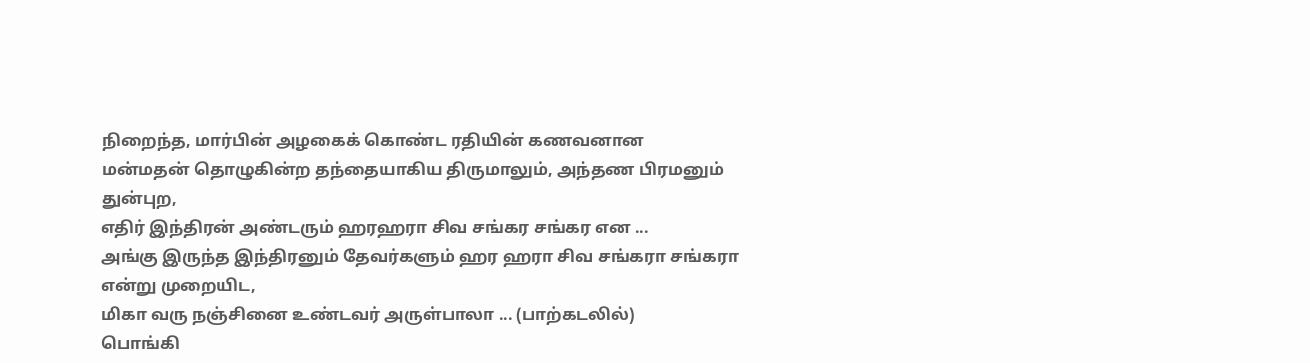நிறைந்த, மார்பின் அழகைக் கொண்ட ரதியின் கணவனான
மன்மதன் தொழுகின்ற தந்தையாகிய திருமாலும், அந்தண பிரமனும்
துன்புற,
எதிர் இந்திரன் அண்டரும் ஹரஹரா சிவ சங்கர சங்கர என ...
அங்கு இருந்த இந்திரனும் தேவர்களும் ஹர ஹரா சிவ சங்கரா சங்கரா
என்று முறையிட,
மிகா வரு நஞ்சினை உண்டவர் அருள்பாலா ... (பாற்கடலில்)
பொங்கி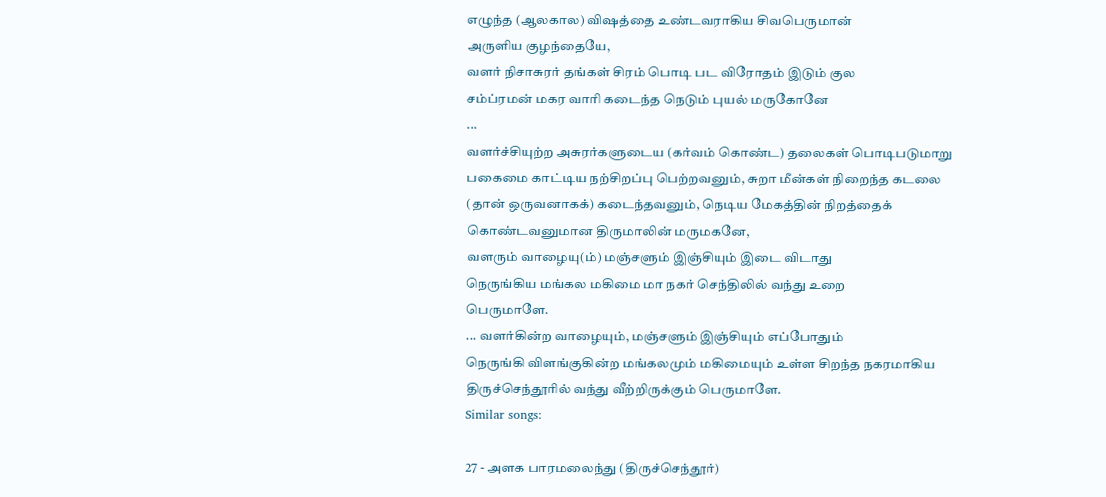எழுந்த (ஆலகால) விஷத்தை உண்டவராகிய சிவபெருமான்
அருளிய குழந்தையே,
வளர் நிசாசுரர் தங்கள் சிரம் பொடி பட விரோதம் இடும் குல
சம்ப்ரமன் மகர வாரி கடைந்த நெடும் புயல் மருகோனே
...
வளர்ச்சியுற்ற அசுரர்களுடைய (கர்வம் கொண்ட) தலைகள் பொடிபடுமாறு
பகைமை காட்டிய நற்சிறப்பு பெற்றவனும், சுறா மீன்கள் நிறைந்த கடலை
(தான் ஒருவனாகக்) கடைந்தவனும், நெடிய மேகத்தின் நிறத்தைக்
கொண்டவனுமான திருமாலின் மருமகனே,
வளரும் வாழையு(ம்) மஞ்சளும் இஞ்சியும் இடை விடாது
நெருங்கிய மங்கல மகிமை மா நகர் செந்திலில் வந்து உறை
பெருமாளே.
... வளர்கின்ற வாழையும், மஞ்சளும் இஞ்சியும் எப்போதும்
நெருங்கி விளங்குகின்ற மங்கலமும் மகிமையும் உள்ள சிறந்த நகரமாகிய
திருச்செந்தூரில் வந்து வீற்றிருக்கும் பெருமாளே.
Similar songs:

27 - அளக பாரமலைந்து (திருச்செந்தூர்)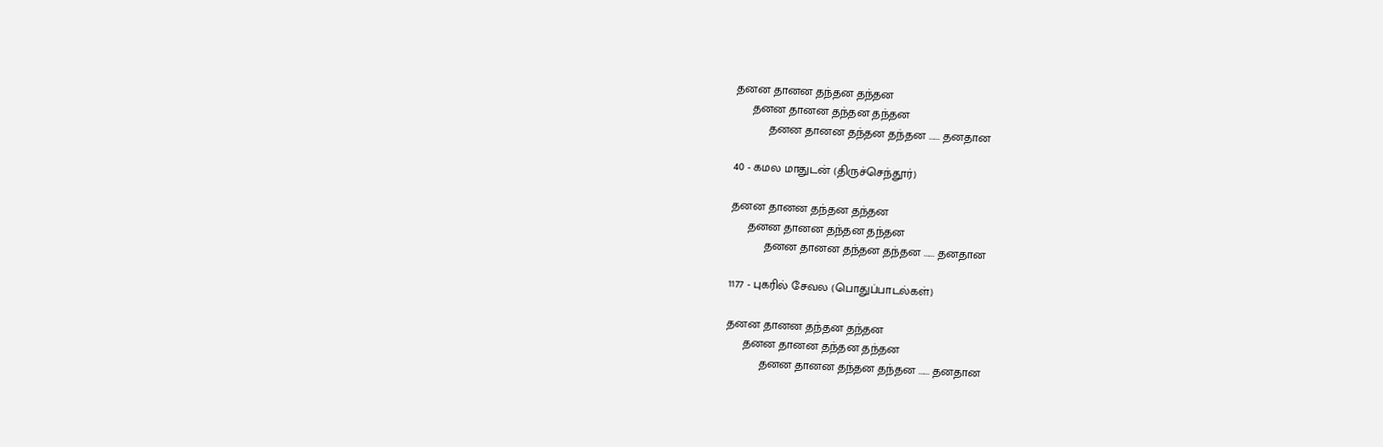தனன தானன தந்தன தந்தன
     தனன தானன தந்தன தந்தன
          தனன தானன தந்தன தந்தன ...... தனதான

40 - கமல மாதுடன் (திருச்செந்தூர்)

தனன தானன தந்தன தந்தன
     தனன தானன தந்தன தந்தன
          தனன தானன தந்தன தந்தன ...... தனதான

1177 - புகரில் சேவல (பொதுப்பாடல்கள்)

தனன தானன தந்தன தந்தன
     தனன தானன தந்தன தந்தன
          தனன தானன தந்தன தந்தன ...... தனதான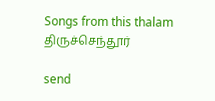Songs from this thalam திருச்செந்தூர்

send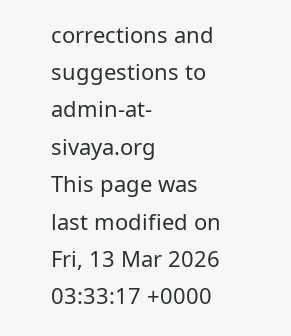corrections and suggestions to admin-at-sivaya.org
This page was last modified on Fri, 13 Mar 2026 03:33:17 +0000